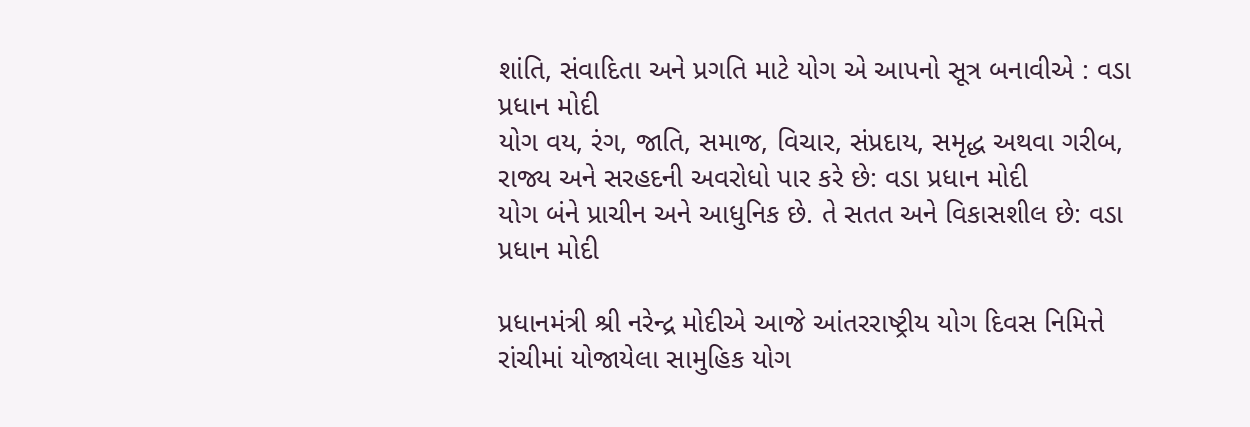શાંતિ, સંવાદિતા અને પ્રગતિ માટે યોગ એ આપનો સૂત્ર બનાવીએ : વડા પ્રધાન મોદી
યોગ વય, રંગ, જાતિ, સમાજ, વિચાર, સંપ્રદાય, સમૃદ્ધ અથવા ગરીબ, રાજ્ય અને સરહદની અવરોધો પાર કરે છે: વડા પ્રધાન મોદી
યોગ બંને પ્રાચીન અને આધુનિક છે. તે સતત અને વિકાસશીલ છે: વડા પ્રધાન મોદી

પ્રધાનમંત્રી શ્રી નરેન્દ્ર મોદીએ આજે આંતરરાષ્ટ્રીય યોગ દિવસ નિમિત્તે રાંચીમાં યોજાયેલા સામુહિક યોગ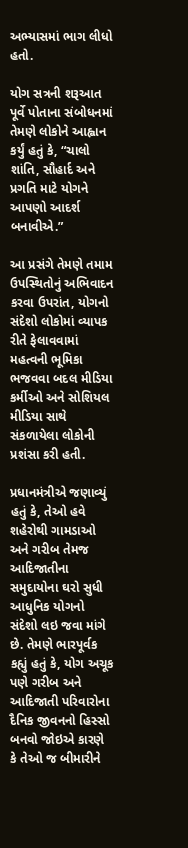અભ્યાસમાં ભાગ લીધો હતો.

યોગ સત્રની શરૂઆત પૂર્વે પોતાના સંબોધનમાં તેમણે લોકોને આહ્વાન કર્યું હતું કે, “ચાલો શાંતિ, સૌહાર્દ અને પ્રગતિ માટે યોગને આપણો આદર્શ બનાવીએ.”

આ પ્રસંગે તેમણે તમામ ઉપસ્થિતોનું અભિવાદન કરવા ઉપરાંત, યોગનો સંદેશો લોકોમાં વ્યાપક રીતે ફેલાવવામાં મહત્વની ભૂમિકા ભજવવા બદલ મીડિયા કર્મીઓ અને સોશિયલ મીડિયા સાથે સંકળાયેલા લોકોની પ્રશંસા કરી હતી.

પ્રધાનમંત્રીએ જણાવ્યું હતું કે, તેઓ હવે શહેરોથી ગામડાઓ અને ગરીબ તેમજ આદિજાતીના સમુદાયોના ઘરો સુધી આધુનિક યોગનો સંદેશો લઇ જવા માંગે છે. તેમણે ભારપૂર્વક કહ્યું હતું કે, યોગ અચૂક પણે ગરીબ અને આદિજાતી પરિવારોના દૈનિક જીવનનો હિસ્સો બનવો જોઇએ કારણે કે તેઓ જ બીમારીને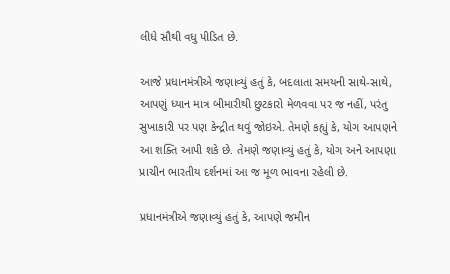લીધે સૌથી વધુ પીડિત છે.

આજે પ્રધાનમંત્રીએ જણાવ્યું હતું કે, બદલાતા સમયની સાથે-સાથે, આપણું ધ્યાન માત્ર બીમારીથી છુટકારો મેળવવા પર જ નહીં, પરંતુ સુખાકારી પર પણ કેન્દ્રીત થવું જોઇએ. તેમણે કહ્યું કે, યોગ આપણને આ શક્તિ આપી શકે છે. તેમણે જણાવ્યું હતું કે, યોગ અને આપણા પ્રાચીન ભારતીય દર્શનમાં આ જ મૂળ ભાવના રહેલી છે.

પ્રધાનમંત્રીએ જણાવ્યું હતું કે, આપણે જમીન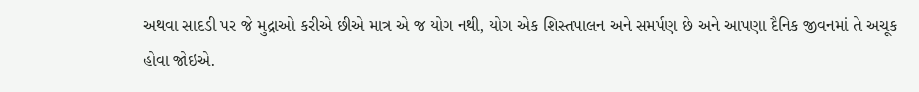અથવા સાદડી પર જે મુદ્રાઓ કરીએ છીએ માત્ર એ જ યોગ નથી, યોગ એક શિસ્તપાલન અને સમર્પણ છે અને આપણા દૈનિક જીવનમાં તે અચૂક હોવા જોઇએ.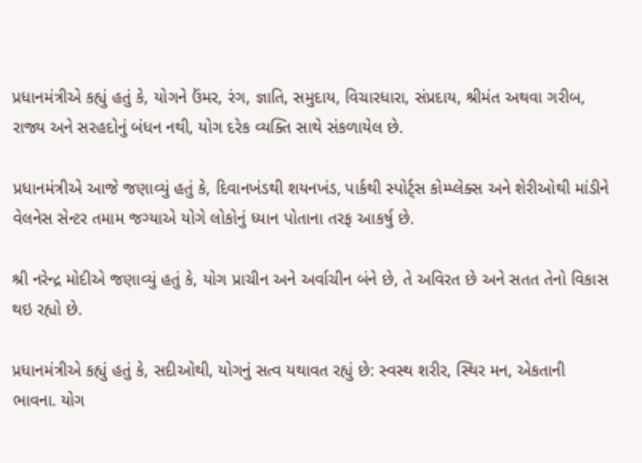પ્રધાનમંત્રીએ કહ્યું હતું કે, યોગને ઉંમર, રંગ, જ્ઞાતિ, સમુદાય, વિચારધારા, સંપ્રદાય, શ્રીમંત અથવા ગરીબ, રાજ્ય અને સરહદોનું બંધન નથી, યોગ દરેક વ્યક્તિ સાથે સંકળાયેલ છે.

પ્રધાનમંત્રીએ આજે જણાવ્યું હતું કે, દિવાનખંડથી શયનખંડ, પાર્કથી સ્પોર્ટ્સ કોમ્પ્લેક્સ અને શેરીઓથી માંડીને વેલનેસ સેન્ટર તમામ જગ્યાએ યોગે લોકોનું ધ્યાન પોતાના તરફ આકર્ષુ છે.

શ્રી નરેન્દ્ર મોદીએ જણાવ્યું હતું કે, યોગ પ્રાચીન અને અર્વાચીન બંને છે, તે અવિરત છે અને સતત તેનો વિકાસ થઇ રહ્યો છે.

પ્રધાનમંત્રીએ કહ્યું હતું કે, સદીઓથી, યોગનું સત્વ યથાવત રહ્યું છે: સ્વસ્થ શરીર, સ્થિર મન, એકતાની ભાવના. યોગ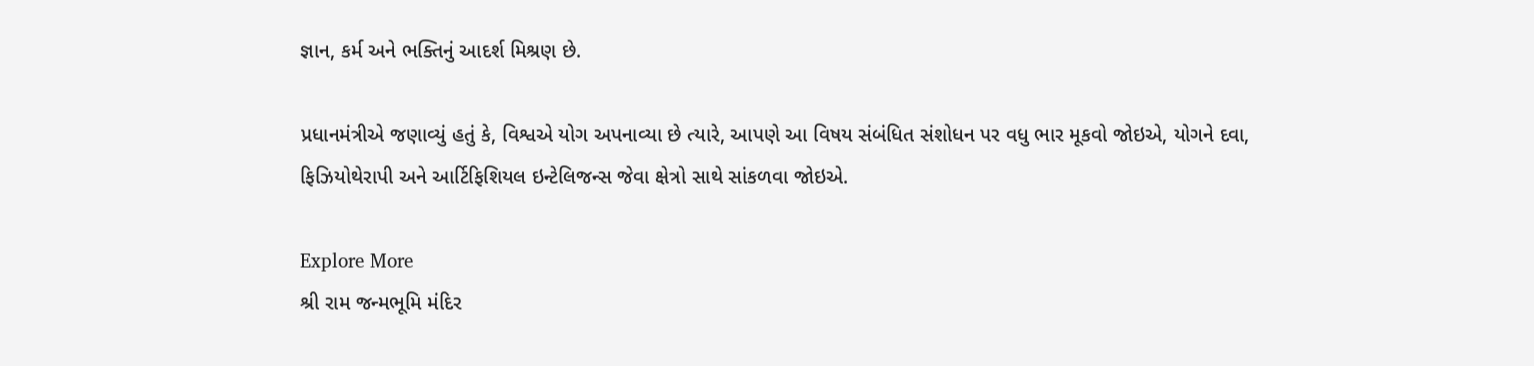જ્ઞાન, કર્મ અને ભક્તિનું આદર્શ મિશ્રણ છે.

પ્રધાનમંત્રીએ જણાવ્યું હતું કે, વિશ્વએ યોગ અપનાવ્યા છે ત્યારે, આપણે આ વિષય સંબંધિત સંશોધન પર વધુ ભાર મૂકવો જોઇએ, યોગને દવા, ફિઝિયોથેરાપી અને આર્ટિફિશિયલ ઇન્ટેલિજન્સ જેવા ક્ષેત્રો સાથે સાંકળવા જોઇએ.

Explore More
શ્રી રામ જન્મભૂમિ મંદિર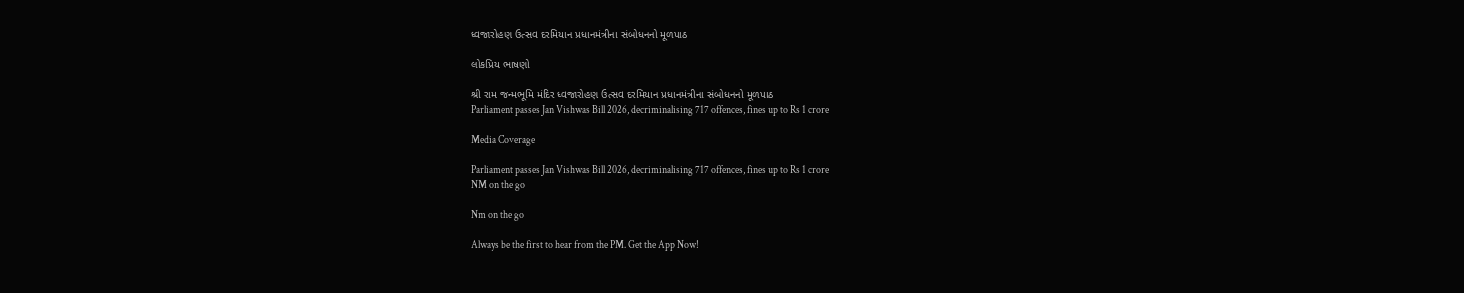ધ્વજારોહણ ઉત્સવ દરમિયાન પ્રધાનમંત્રીના સંબોધનનો મૂળપાઠ

લોકપ્રિય ભાષણો

શ્રી રામ જન્મભૂમિ મંદિર ધ્વજારોહણ ઉત્સવ દરમિયાન પ્રધાનમંત્રીના સંબોધનનો મૂળપાઠ
Parliament passes Jan Vishwas Bill 2026, decriminalising 717 offences, fines up to Rs 1 crore

Media Coverage

Parliament passes Jan Vishwas Bill 2026, decriminalising 717 offences, fines up to Rs 1 crore
NM on the go

Nm on the go

Always be the first to hear from the PM. Get the App Now!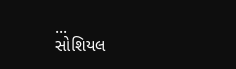...
સોશિયલ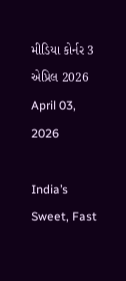મીડિયા કોર્નર 3 એપ્રિલ 2026
April 03, 2026

India’s Sweet, Fast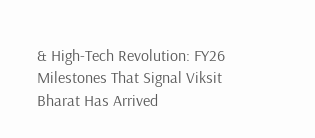& High-Tech Revolution: FY26 Milestones That Signal Viksit Bharat Has Arrived